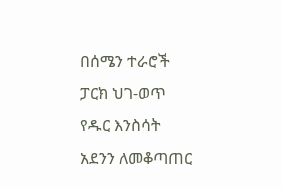በሰሜን ተራሮች ፓርክ ህገ-ወጥ የዱር እንስሳት አደንን ለመቆጣጠር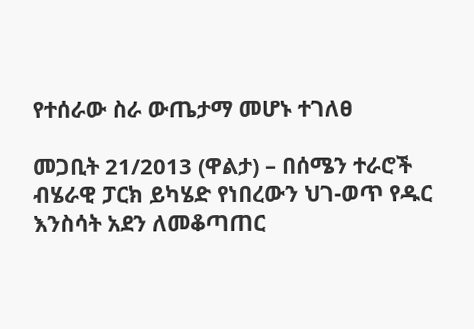የተሰራው ስራ ውጤታማ መሆኑ ተገለፀ

መጋቢት 21/2013 (ዋልታ) – በሰሜን ተራሮች ብሄራዊ ፓርክ ይካሄድ የነበረውን ህገ-ወጥ የዱር እንስሳት አደን ለመቆጣጠር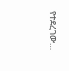የተደረገው…